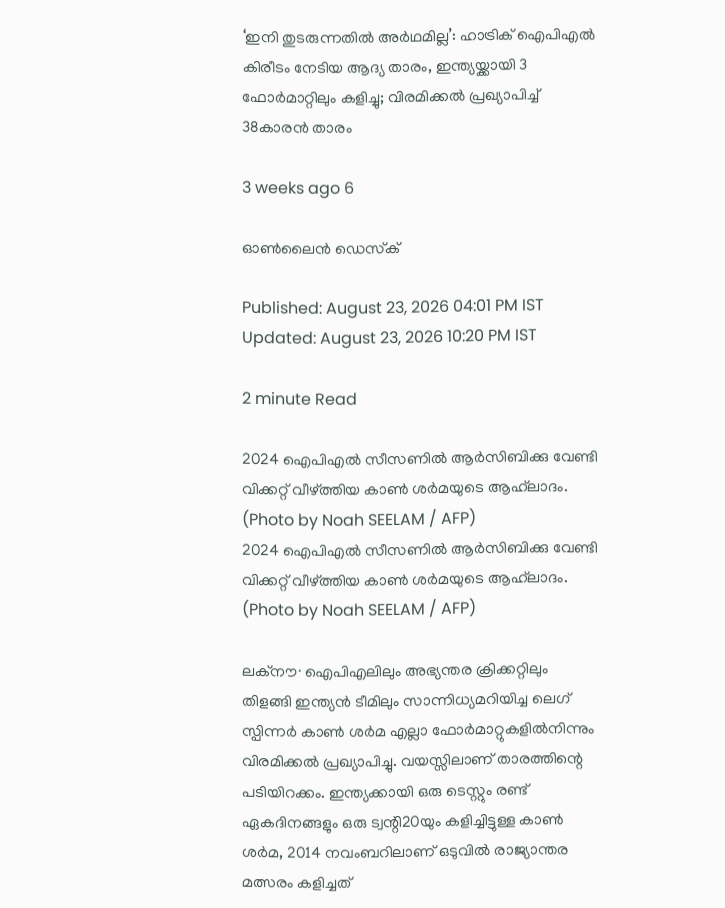‘ഇനി തുടരുന്നതിൽ അർഥമില്ല’: ഹാട്രിക് ഐപിഎൽ കിരീടം നേടിയ ആദ്യ താരം, ഇന്ത്യയ്ക്കായി 3 ഫോർമാറ്റിലും കളിച്ചു; വിരമിക്കൽ പ്രഖ്യാപിച്ച് 38കാരൻ താരം

3 weeks ago 6

ഓൺലൈൻ ഡെസ്‌ക്

Published: August 23, 2026 04:01 PM IST Updated: August 23, 2026 10:20 PM IST

2 minute Read

2024 ഐപിഎൽ സീസണിൽ ആർസിബിക്കു വേണ്ടി വിക്കറ്റ് വീഴ്‌ത്തിയ കാൺ ശർമയുടെ ആഹ്‌‍ലാദം.  (Photo by Noah SEELAM / AFP)
2024 ഐപിഎൽ സീസണിൽ ആർസിബിക്കു വേണ്ടി വിക്കറ്റ് വീഴ്‌ത്തിയ കാൺ ശർമയുടെ ആഹ്‌‍ലാദം. (Photo by Noah SEELAM / AFP)

ലക്നൗ∙ ഐപിഎലിലും അഭ്യന്തര ക്രിക്കറ്റിലും തിളങ്ങി ഇന്ത്യൻ ടീമിലും സാന്നിധ്യമറിയിച്ച ലെഗ് സ്പിന്നർ കാൺ ശർമ എല്ലാ ഫോർമാറ്റുകളിൽനിന്നും വിരമിക്കൽ പ്രഖ്യാപിച്ചു. വയസ്സിലാണ് താരത്തിന്റെ പടിയിറക്കം. ഇന്ത്യക്കായി ഒരു ടെസ്റ്റും രണ്ട് ഏകദിനങ്ങളും ഒരു ട്വന്റി20യും കളിച്ചിട്ടുള്ള കാൺ ശർമ, 2014 നവംബറിലാണ് ഒടുവിൽ രാജ്യാന്തര മത്സരം കളിച്ചത്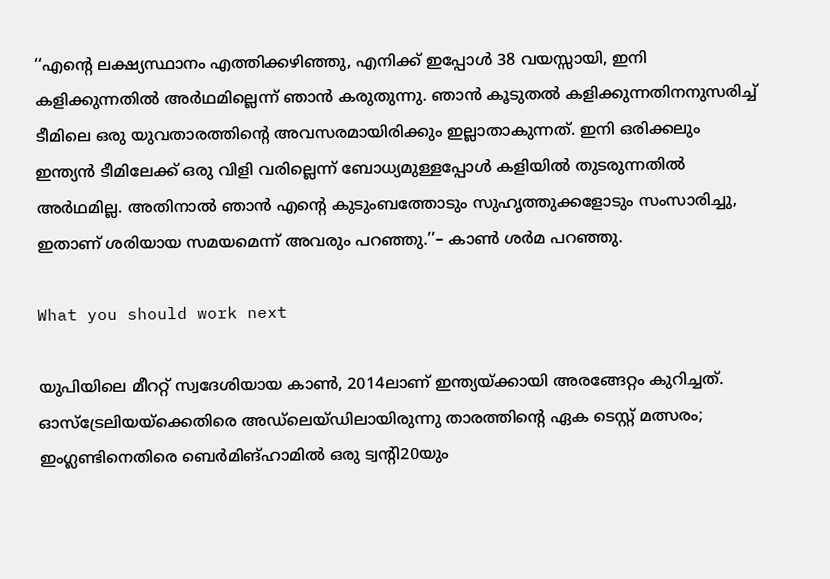‘‘എന്റെ ലക്ഷ്യസ്ഥാനം എത്തിക്കഴിഞ്ഞു, എനിക്ക് ഇപ്പോൾ 38 വയസ്സായി, ഇനി കളിക്കുന്നതിൽ അർഥമില്ലെന്ന് ഞാൻ കരുതുന്നു. ഞാൻ കൂടുതൽ കളിക്കുന്നതിനനുസരിച്ച് ടീമിലെ ഒരു യുവതാരത്തിന്റെ അവസരമായിരിക്കും ഇല്ലാതാകുന്നത്. ഇനി ഒരിക്കലും ഇന്ത്യൻ ടീമിലേക്ക് ഒരു വിളി വരില്ലെന്ന് ബോധ്യമുള്ളപ്പോൾ കളിയിൽ തുടരുന്നതിൽ അർഥമില്ല. അതിനാൽ ഞാൻ എന്റെ കുടുംബത്തോടും സുഹൃത്തുക്കളോടും സംസാരിച്ചു, ഇതാണ് ശരിയായ സമയമെന്ന് അവരും പറഞ്ഞു.’’– കാൺ ശർമ പറഞ്ഞു.

What you should work next

യുപിയിലെ മീററ്റ് സ്വദേശിയായ കാൺ, 2014ലാണ് ഇന്ത്യയ്ക്കായി അരങ്ങേറ്റം കുറിച്ചത്. ഓസ്‌ട്രേലിയയ്‌ക്കെതിരെ അഡ്‌ലെയ്ഡിലായിരുന്നു താരത്തിന്റെ ഏക ടെസ്റ്റ് മത്സരം; ഇംഗ്ലണ്ടിനെതിരെ ബെർമിങ്ഹാമിൽ ഒരു ട്വന്റി20യും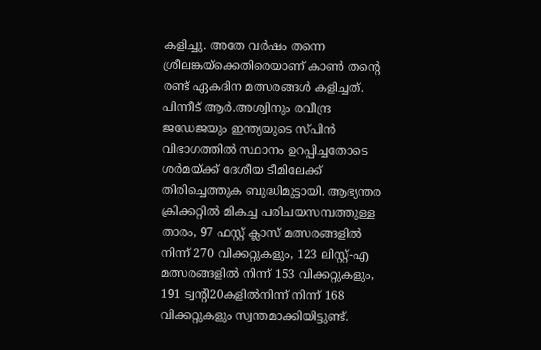കളിച്ചു. അതേ വർഷം തന്നെ ശ്രീലങ്കയ്‌ക്കെതിരെയാണ് കാൺ തന്റെ രണ്ട് ഏകദിന മത്സരങ്ങൾ കളിച്ചത്. പിന്നീട് ആർ.അശ്വിനും രവീന്ദ്ര ജഡേജയും ഇന്ത്യയുടെ സ്പിൻ വിഭാഗത്തിൽ സ്ഥാനം ഉറപ്പിച്ചതോടെ ശർമയ്ക്ക് ദേശീയ ടീമിലേക്ക് തിരിച്ചെത്തുക ബുദ്ധിമുട്ടായി. ആഭ്യന്തര ക്രിക്കറ്റിൽ മികച്ച പരിചയസമ്പത്തുള്ള താരം, 97 ഫസ്റ്റ് ക്ലാസ് മത്സരങ്ങളിൽ നിന്ന് 270 വിക്കറ്റുകളും, 123 ലിസ്റ്റ്-എ മത്സരങ്ങളിൽ നിന്ന് 153 വിക്കറ്റുകളും, 191 ട്വന്റി20കളിൽനിന്ന് നിന്ന് 168 വിക്കറ്റുകളും സ്വന്തമാക്കിയിട്ടുണ്ട്.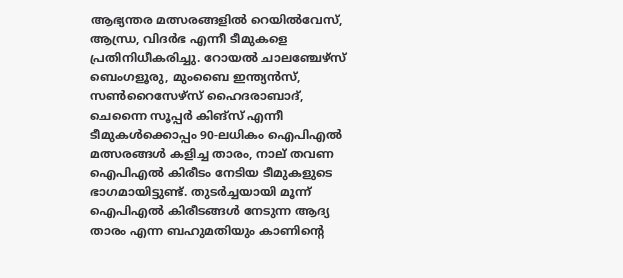ആഭ്യന്തര മത്സരങ്ങളിൽ റെയിൽവേസ്, ആന്ധ്ര, വിദർഭ എന്നീ ടീമുകളെ പ്രതിനിധീകരിച്ചു. റോയൽ ചാലഞ്ചേഴ്സ് ബെംഗളൂരു, മുംബൈ ഇന്ത്യൻസ്, സൺറൈസേഴ്സ് ഹൈദരാബാദ്, ചെന്നൈ സൂപ്പർ കിങ്സ് എന്നീ ടീമുകൾക്കൊപ്പം 90-ലധികം ഐപിഎൽ മത്സരങ്ങൾ കളിച്ച താരം, നാല് തവണ ഐപിഎൽ കിരീടം നേടിയ ടീമുകളുടെ ഭാഗമായിട്ടുണ്ട്. തുടർച്ചയായി മൂന്ന് ഐപിഎൽ കിരീടങ്ങൾ നേടുന്ന ആദ്യ താരം എന്ന ബഹുമതിയും കാണിന്റെ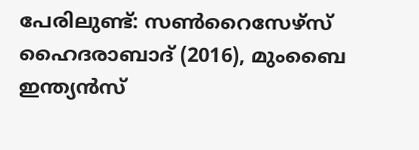പേരിലുണ്ട്: സൺറൈസേഴ്സ് ഹൈദരാബാദ് (2016), മുംബൈ ഇന്ത്യൻസ്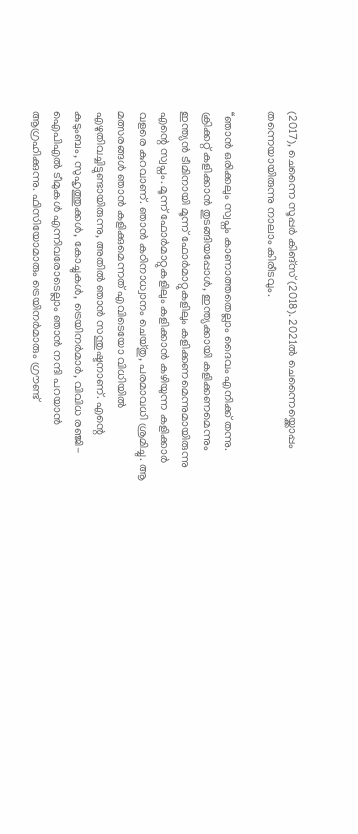(2017), ചെന്നൈ സൂപ്പർ കിങ്സ് (2018). 2021ൽ ചെന്നൈയ്ക്കൊപ്പം തന്നെയായിരുന്നു നാലാം കിരീടവും.

‘‘ഞാൻ ഒരിക്കലും സ്വപ്നം കാണാത്തതെല്ലാം ദൈവം എനിക്ക് തന്നു. ക്രിക്കറ്റ് കളിക്കാൻ തുടങ്ങിയപ്പോൾ, ഇന്ത്യക്കായി കളിക്കണമെന്നും ഇന്ത്യൻ ടീമിനായി മൂന്ന് ഫോർമാറ്റുകളിലും കളിക്കണമെന്നുമായിരുന്നു എന്റെ സ്വപ്നം. മൂന്ന് ഫോർമാറ്റുകളിലും കളിക്കാൻ കഴിയുന്ന കളിക്കാർ വളരെ കുറവാണ്. ഞാൻ കഠിനാധ്വാനം ചെയ്തു, പരമാവധി ശ്രമിച്ചു. ആ മത്സരങ്ങൾ ഞാൻ കളിക്കുമെന്നത് എവിടെയോ വിധിയിൽ എഴുതിവച്ചിട്ടുണ്ടായിരുന്നു, അതിൽ ഞാൻ സന്തുഷ്ടനാണ്. എന്റെ കുടുംബം, സുഹൃത്തുക്കൾ, കോച്ചുകൾ, ട്രെയിനർമാർ, വിവിധ രഞ്ജി-ഐപിഎൽ ടീമുകൾ എന്നിവരോടെല്ലാം ഞാൻ നന്ദി പറയാൻ ആഗ്രഹിക്കുന്നു. ഫിസിയോമാരും ട്രെയിനർമാരും ഗ്രൗണ്ട്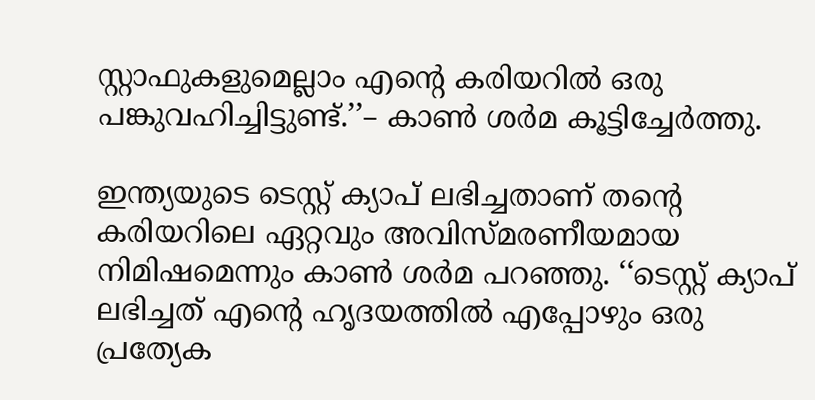സ്റ്റാഫുകളുമെല്ലാം എന്റെ കരിയറിൽ ഒരു പങ്കുവഹിച്ചിട്ടുണ്ട്.’’– കാൺ ശർമ കൂട്ടിച്ചേർത്തു.

ഇന്ത്യയുടെ ടെസ്റ്റ് ക്യാപ് ലഭിച്ചതാണ് തന്റെ കരിയറിലെ ഏറ്റവും അവിസ്മരണീയമായ നിമിഷമെന്നും കാൺ ശർമ പറഞ്ഞു. ‘‘ടെസ്റ്റ് ക്യാപ് ലഭിച്ചത് എന്റെ ഹൃദയത്തിൽ എപ്പോഴും ഒരു പ്രത്യേക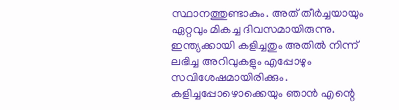സ്ഥാനത്തുണ്ടാകും. അത് തീർച്ചയായും ഏറ്റവും മികച്ച ദിവസമായിരുന്നു. ഇന്ത്യക്കായി കളിച്ചതും അതിൽ നിന്ന് ലഭിച്ച അറിവുകളും എപ്പോഴും സവിശേഷമായിരിക്കും. കളിച്ചപ്പോഴൊക്കെയും ഞാൻ എന്റെ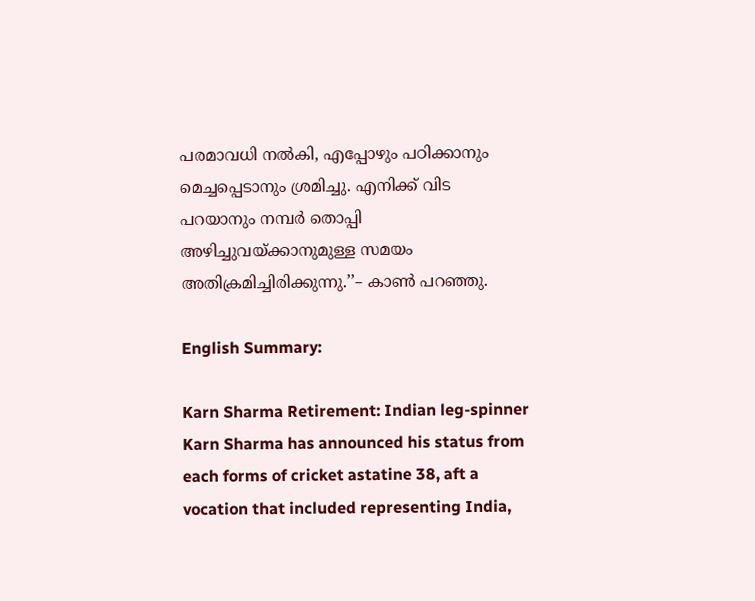പരമാവധി നൽകി, എപ്പോഴും പഠിക്കാനും മെച്ചപ്പെടാനും ശ്രമിച്ചു. എനിക്ക് വിട പറയാനും നമ്പർ തൊപ്പി അഴിച്ചുവയ്ക്കാനുമുള്ള സമയം അതിക്രമിച്ചിരിക്കുന്നു.’’– കാൺ പറഞ്ഞു.

English Summary:

Karn Sharma Retirement: Indian leg-spinner Karn Sharma has announced his status from each forms of cricket astatine 38, aft a vocation that included representing India,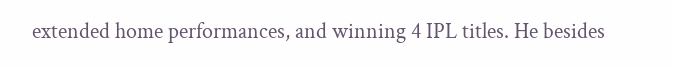extended home performances, and winning 4 IPL titles. He besides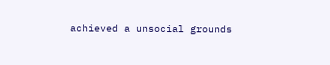achieved a unsocial grounds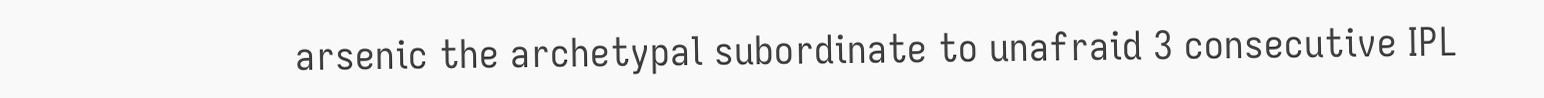arsenic the archetypal subordinate to unafraid 3 consecutive IPL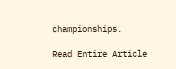championships.

Read Entire Article